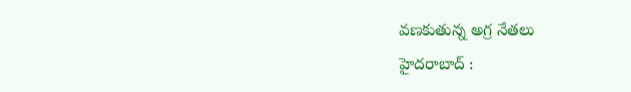వణకుతున్న అగ్ర నేతలు
హైదరాబాద్ :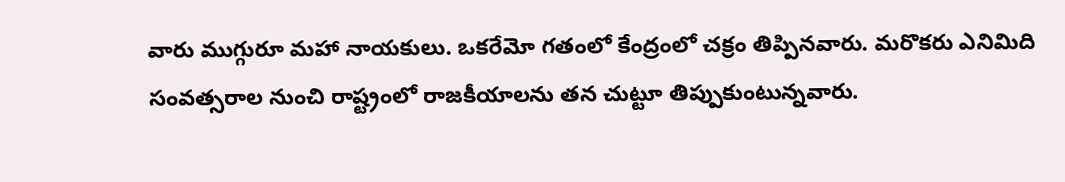వారు ముగ్గురూ మహా నాయకులు. ఒకరేమో గతంలో కేంద్రంలో చక్రం తిప్పినవారు. మరొకరు ఎనిమిది సంవత్సరాల నుంచి రాష్ట్రంలో రాజకీయాలను తన చుట్టూ తిప్పుకుంటున్నవారు.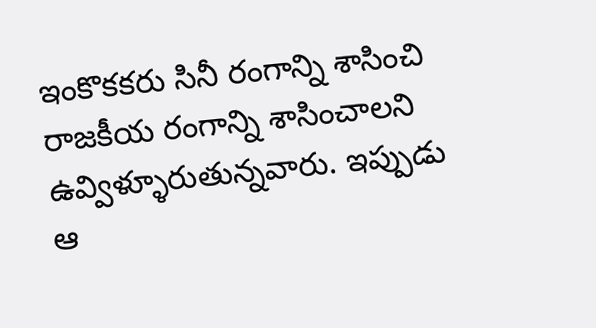ఇంకొకకరు సినీ రంగాన్ని శాసించి రాజకీయ రంగాన్ని శాసించాలని ఉవ్విళ్ళూరుతున్నవారు. ఇప్పుడు ఆ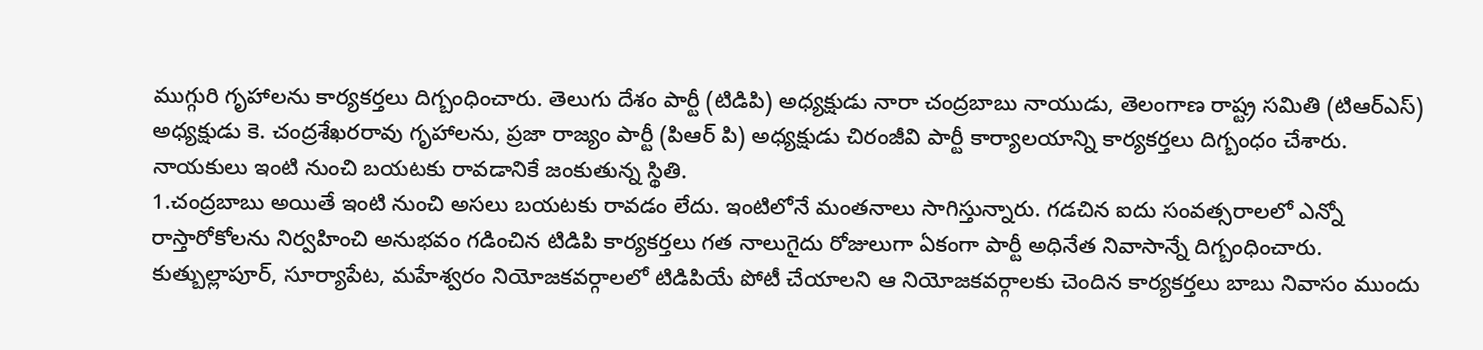ముగ్గురి గృహాలను కార్యకర్తలు దిగ్బంధించారు. తెలుగు దేశం పార్టీ (టిడిపి) అధ్యక్షుడు నారా చంద్రబాబు నాయుడు, తెలంగాణ రాష్ట్ర సమితి (టిఆర్ఎస్) అధ్యక్షుడు కె. చంద్రశేఖరరావు గృహాలను, ప్రజా రాజ్యం పార్టీ (పిఆర్ పి) అధ్యక్షుడు చిరంజీవి పార్టీ కార్యాలయాన్ని కార్యకర్తలు దిగ్బంధం చేశారు. నాయకులు ఇంటి నుంచి బయటకు రావడానికే జంకుతున్న స్థితి.
1.చంద్రబాబు అయితే ఇంటి నుంచి అసలు బయటకు రావడం లేదు. ఇంటిలోనే మంతనాలు సాగిస్తున్నారు. గడచిన ఐదు సంవత్సరాలలో ఎన్నో రాస్తారోకోలను నిర్వహించి అనుభవం గడించిన టిడిపి కార్యకర్తలు గత నాలుగైదు రోజులుగా ఏకంగా పార్టీ అధినేత నివాసాన్నే దిగ్బంధించారు. కుత్బుల్లాపూర్, సూర్యాపేట, మహేశ్వరం నియోజకవర్గాలలో టిడిపియే పోటీ చేయాలని ఆ నియోజకవర్గాలకు చెందిన కార్యకర్తలు బాబు నివాసం ముందు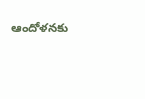ఆందోళనకు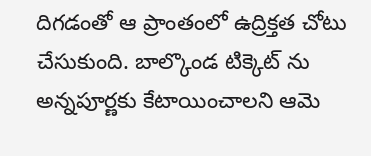దిగడంతో ఆ ప్రాంతంలో ఉద్రిక్తత చోటు చేసుకుంది. బాల్కొండ టిక్కెట్ ను అన్నపూర్ణకు కేటాయించాలని ఆమె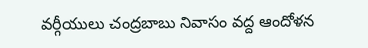వర్గీయులు చంద్రబాబు నివాసం వద్ద ఆందోళన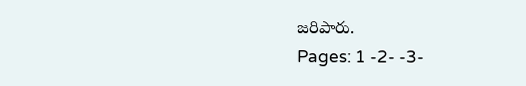జరిపారు.
Pages: 1 -2- -3-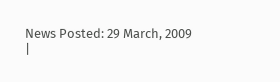News Posted: 29 March, 2009
|